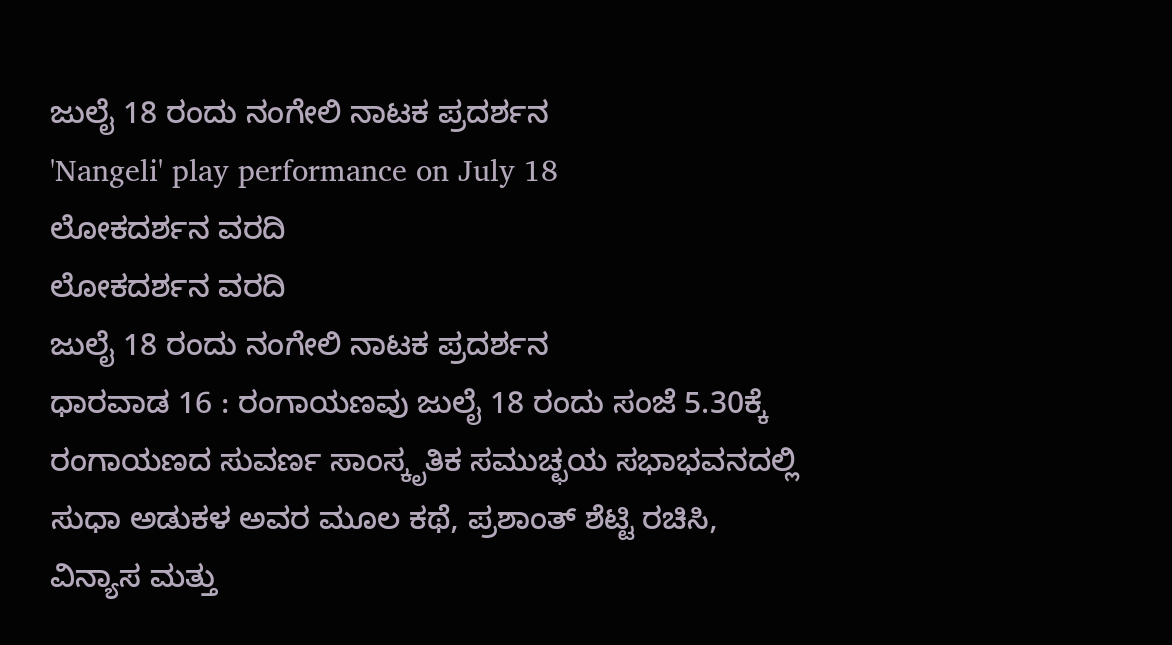ಜುಲೈ 18 ರಂದು ನಂಗೇಲಿ ನಾಟಕ ಪ್ರದರ್ಶನ
'Nangeli' play performance on July 18
ಲೋಕದರ್ಶನ ವರದಿ
ಲೋಕದರ್ಶನ ವರದಿ
ಜುಲೈ 18 ರಂದು ನಂಗೇಲಿ ನಾಟಕ ಪ್ರದರ್ಶನ
ಧಾರವಾಡ 16 : ರಂಗಾಯಣವು ಜುಲೈ 18 ರಂದು ಸಂಜೆ 5.30ಕ್ಕೆ ರಂಗಾಯಣದ ಸುವರ್ಣ ಸಾಂಸ್ಕೃತಿಕ ಸಮುಚ್ಛಯ ಸಭಾಭವನದಲ್ಲಿ ಸುಧಾ ಅಡುಕಳ ಅವರ ಮೂಲ ಕಥೆ, ಪ್ರಶಾಂತ್ ಶೆಟ್ಟಿ ರಚಿಸಿ, ವಿನ್ಯಾಸ ಮತ್ತು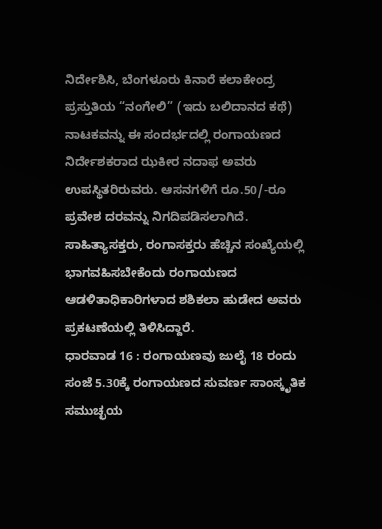ನಿರ್ದೇಶಿಸಿ, ಬೆಂಗಳೂರು ಕಿನಾರೆ ಕಲಾಕೇಂದ್ರ ಪ್ರಸ್ತುತಿಯ “ನಂಗೇಲಿ” (ಇದು ಬಲಿದಾನದ ಕಥೆ) ನಾಟಕವನ್ನು ಈ ಸಂದರ್ಭದಲ್ಲಿ ರಂಗಾಯಣದ ನಿರ್ದೇಶಕರಾದ ಝಕೀರ ನದಾಫ ಅವರು ಉಪಸ್ಥಿತರಿರುವರು. ಆಸನಗಳಿಗೆ ರೂ.50/-ರೂ ಪ್ರವೇಶ ದರವನ್ನು ನಿಗದಿಪಡಿಸಲಾಗಿದೆ. ಸಾಹಿತ್ಯಾಸಕ್ತರು, ರಂಗಾಸಕ್ತರು ಹೆಚ್ಚಿನ ಸಂಖ್ಯೆಯಲ್ಲಿ ಭಾಗವಹಿಸಬೇಕೆಂದು ರಂಗಾಯಣದ ಆಡಳಿತಾಧಿಕಾರಿಗಳಾದ ಶಶಿಕಲಾ ಹುಡೇದ ಅವರು ಪ್ರಕಟಣೆಯಲ್ಲಿ ತಿಳಿಸಿದ್ದಾರೆ.
ಧಾರವಾಡ 16 : ರಂಗಾಯಣವು ಜುಲೈ 18 ರಂದು ಸಂಜೆ 5.30ಕ್ಕೆ ರಂಗಾಯಣದ ಸುವರ್ಣ ಸಾಂಸ್ಕೃತಿಕ ಸಮುಚ್ಛಯ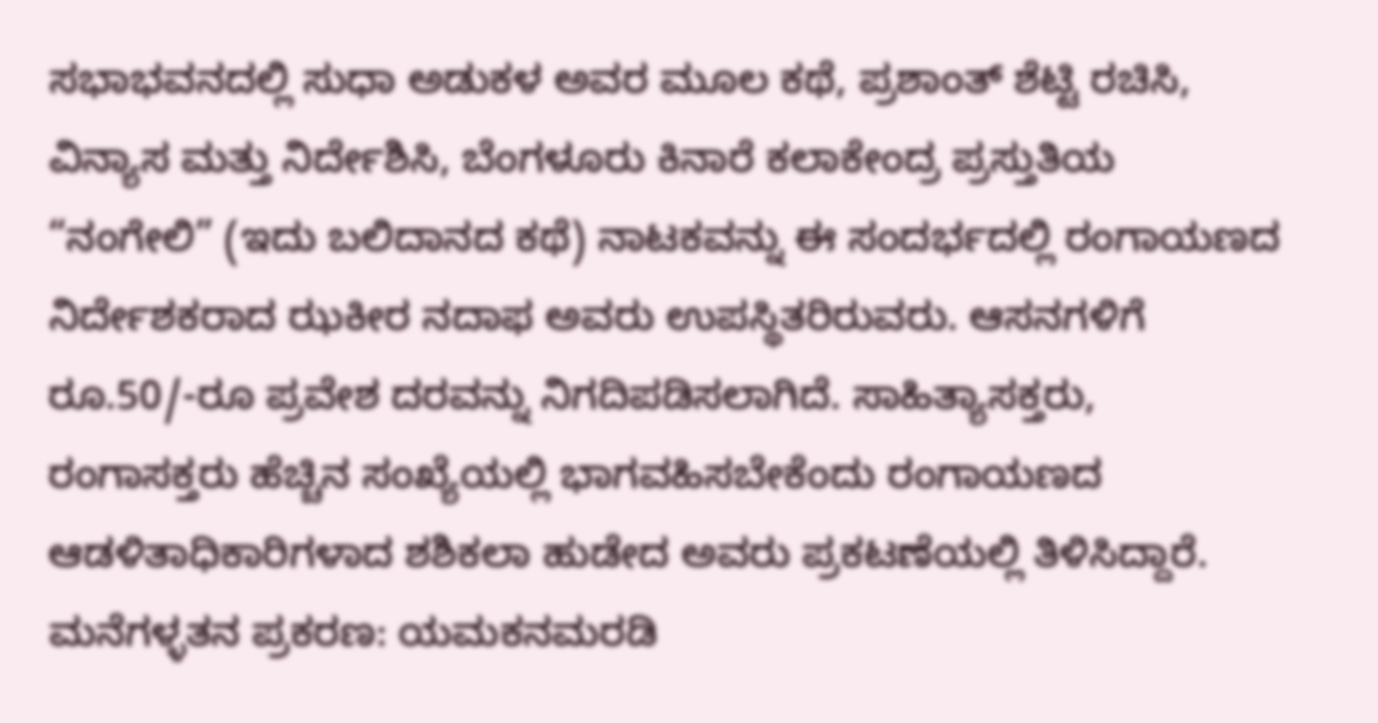ಸಭಾಭವನದಲ್ಲಿ ಸುಧಾ ಅಡುಕಳ ಅವರ ಮೂಲ ಕಥೆ, ಪ್ರಶಾಂತ್ ಶೆಟ್ಟಿ ರಚಿಸಿ, ವಿನ್ಯಾಸ ಮತ್ತು ನಿರ್ದೇಶಿಸಿ, ಬೆಂಗಳೂರು ಕಿನಾರೆ ಕಲಾಕೇಂದ್ರ ಪ್ರಸ್ತುತಿಯ “ನಂಗೇಲಿ” (ಇದು ಬಲಿದಾನದ ಕಥೆ) ನಾಟಕವನ್ನು ಈ ಸಂದರ್ಭದಲ್ಲಿ ರಂಗಾಯಣದ ನಿರ್ದೇಶಕರಾದ ಝಕೀರ ನದಾಫ ಅವರು ಉಪಸ್ಥಿತರಿರುವರು. ಆಸನಗಳಿಗೆ ರೂ.50/-ರೂ ಪ್ರವೇಶ ದರವನ್ನು ನಿಗದಿಪಡಿಸಲಾಗಿದೆ. ಸಾಹಿತ್ಯಾಸಕ್ತರು, ರಂಗಾಸಕ್ತರು ಹೆಚ್ಚಿನ ಸಂಖ್ಯೆಯಲ್ಲಿ ಭಾಗವಹಿಸಬೇಕೆಂದು ರಂಗಾಯಣದ ಆಡಳಿತಾಧಿಕಾರಿಗಳಾದ ಶಶಿಕಲಾ ಹುಡೇದ ಅವರು ಪ್ರಕಟಣೆಯಲ್ಲಿ ತಿಳಿಸಿದ್ದಾರೆ.
ಮನೆಗಳ್ಳತನ ಪ್ರಕರಣ: ಯಮಕನಮರಡಿ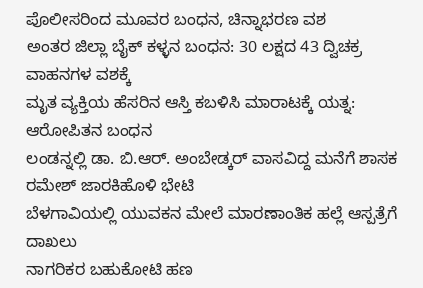ಪೊಲೀಸರಿಂದ ಮೂವರ ಬಂಧನ, ಚಿನ್ನಾಭರಣ ವಶ
ಅಂತರ ಜಿಲ್ಲಾ ಬೈಕ್ ಕಳ್ಳನ ಬಂಧನ: 30 ಲಕ್ಷದ 43 ದ್ವಿಚಕ್ರ ವಾಹನಗಳ ವಶಕ್ಕೆ
ಮೃತ ವ್ಯಕ್ತಿಯ ಹೆಸರಿನ ಆಸ್ತಿ ಕಬಳಿಸಿ ಮಾರಾಟಕ್ಕೆ ಯತ್ನ: ಆರೋಪಿತನ ಬಂಧನ
ಲಂಡನ್ನಲ್ಲಿ ಡಾ. ಬಿ.ಆರ್. ಅಂಬೇಡ್ಕರ್ ವಾಸವಿದ್ದ ಮನೆಗೆ ಶಾಸಕ ರಮೇಶ್ ಜಾರಕಿಹೊಳಿ ಭೇಟಿ
ಬೆಳಗಾವಿಯಲ್ಲಿ ಯುವಕನ ಮೇಲೆ ಮಾರಣಾಂತಿಕ ಹಲ್ಲೆ ಆಸ್ಪತ್ರೆಗೆ ದಾಖಲು
ನಾಗರಿಕರ ಬಹುಕೋಟಿ ಹಣ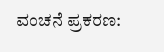ವಂಚನೆ ಪ್ರಕರಣ: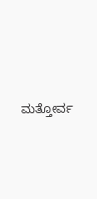ಮತ್ತೋರ್ವ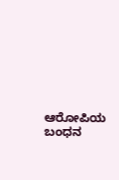ಆರೋಪಿಯ ಬಂಧನ